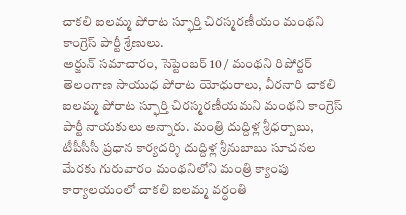చాకలి ఐలమ్మ పోరాట స్ఫూర్తి చిరస్మరణీయం మంథని కాంగ్రెస్ పార్టీ శ్రేణులు.
అర్జున్ సమాచారం, సెప్టెంబర్ 10 / మంథని రిపోర్టర్
తెలంగాణ సాయుధ పోరాట యోధురాలు, వీరనారి చాకలి ఐలమ్మ పోరాట స్ఫూర్తి చిరస్మరణీయమని మంథని కాంగ్రెస్ పార్టీ నాయకులు అన్నారు. మంత్రి దుద్దిళ్ల శ్రీధర్బాబు, టీపీసీసీ ప్రధాన కార్యదర్శి దుద్దిళ్ల శ్రీనుబాబు సూచనల మేరకు గురువారం మంథనిలోని మంత్రి క్యాంపు కార్యాలయంలో చాకలి ఐలమ్మ వర్ధంతి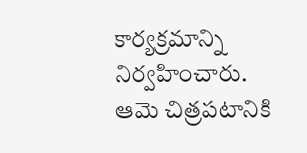కార్యక్రమాన్ని నిర్వహించారు. ఆమె చిత్రపటానికి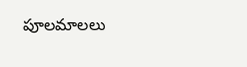పూలమాలలు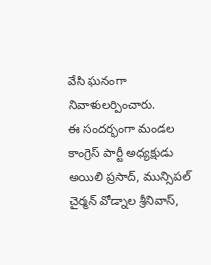వేసి ఘనంగా నివాళులర్పించారు.
ఈ సందర్భంగా మండల కాంగ్రెస్ పార్టీ అధ్యక్షుడు అయిలి ప్రసాద్, మున్సిపల్ చైర్మన్ వోడ్నాల శ్రీనివాస్,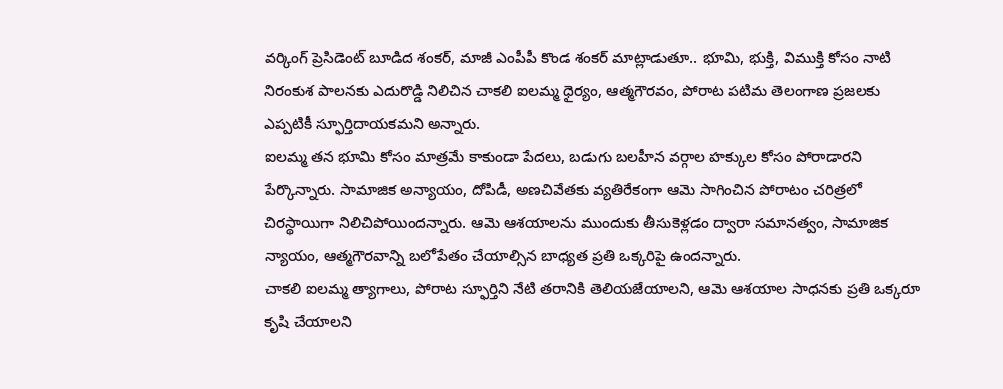వర్కింగ్ ప్రెసిడెంట్ బూడిద శంకర్, మాజీ ఎంపీపీ కొండ శంకర్ మాట్లాడుతూ.. భూమి, భుక్తి, విముక్తి కోసం నాటి నిరంకుశ పాలనకు ఎదురొడ్డి నిలిచిన చాకలి ఐలమ్మ ధైర్యం, ఆత్మగౌరవం, పోరాట పటిమ తెలంగాణ ప్రజలకు ఎప్పటికీ స్ఫూర్తిదాయకమని అన్నారు.
ఐలమ్మ తన భూమి కోసం మాత్రమే కాకుండా పేదలు, బడుగు బలహీన వర్గాల హక్కుల కోసం పోరాడారని పేర్కొన్నారు. సామాజిక అన్యాయం, దోపిడీ, అణచివేతకు వ్యతిరేకంగా ఆమె సాగించిన పోరాటం చరిత్రలో చిరస్థాయిగా నిలిచిపోయిందన్నారు. ఆమె ఆశయాలను ముందుకు తీసుకెళ్లడం ద్వారా సమానత్వం, సామాజిక న్యాయం, ఆత్మగౌరవాన్ని బలోపేతం చేయాల్సిన బాధ్యత ప్రతి ఒక్కరిపై ఉందన్నారు.
చాకలి ఐలమ్మ త్యాగాలు, పోరాట స్ఫూర్తిని నేటి తరానికి తెలియజేయాలని, ఆమె ఆశయాల సాధనకు ప్రతి ఒక్కరూ కృషి చేయాలని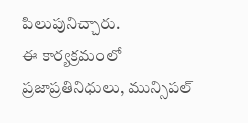పిలుపునిచ్చారు.
ఈ కార్యక్రమంలో ప్రజాప్రతినిధులు, మున్సిపల్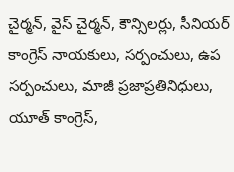చైర్మన్, వైస్ చైర్మన్, కౌన్సిలర్లు, సీనియర్ కాంగ్రెస్ నాయకులు, సర్పంచులు, ఉప సర్పంచులు, మాజీ ప్రజాప్రతినిధులు, యూత్ కాంగ్రెస్,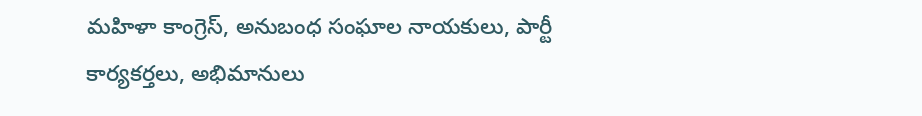మహిళా కాంగ్రెస్, అనుబంధ సంఘాల నాయకులు, పార్టీ కార్యకర్తలు, అభిమానులు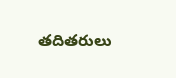తదితరులు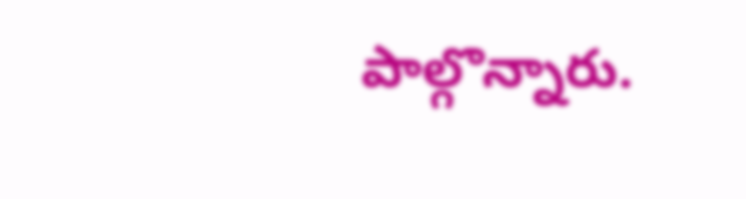పాల్గొన్నారు.